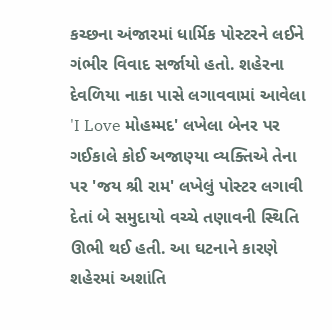કચ્છના અંજારમાં ધાર્મિક પોસ્ટરને લઈને ગંભીર વિવાદ સર્જાયો હતો. શહેરના દેવળિયા નાકા પાસે લગાવવામાં આવેલા 'I Love મોહમ્મદ' લખેલા બેનર પર ગઈકાલે કોઈ અજાણ્યા વ્યક્તિએ તેના પર 'જય શ્રી રામ' લખેલું પોસ્ટર લગાવી દેતાં બે સમુદાયો વચ્ચે તણાવની સ્થિતિ ઊભી થઈ હતી. આ ઘટનાને કારણે શહેરમાં અશાંતિ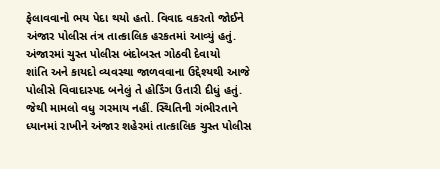ફેલાવવાનો ભય પેદા થયો હતો. વિવાદ વકરતો જોઈને અંજાર પોલીસ તંત્ર તાત્કાલિક હરકતમાં આવ્યું હતું.
અંજારમાં ચુસ્ત પોલીસ બંદોબસ્ત ગોઠવી દેવાયો
શાંતિ અને કાયદો વ્યવસ્થા જાળવવાના ઉદ્દેશ્યથી આજે પોલીસે વિવાદાસ્પદ બનેલું તે હોર્ડિંગ ઉતારી દીધું હતું. જેથી મામલો વધુ ગરમાય નહીં. સ્થિતિની ગંભીરતાને ધ્યાનમાં રાખીને અંજાર શહેરમાં તાત્કાલિક ચુસ્ત પોલીસ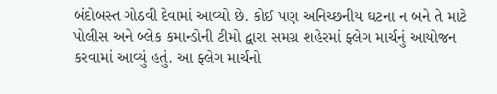બંદોબસ્ત ગોઠવી દેવામાં આવ્યો છે. કોઈ પણ અનિચ્છનીય ઘટના ન બને તે માટે પોલીસ અને બ્લેક કમાન્ડોની ટીમો દ્વારા સમગ્ર શહેરમાં ફ્લેગ માર્ચનું આયોજન કરવામાં આવ્યું હતું. આ ફ્લેગ માર્ચનો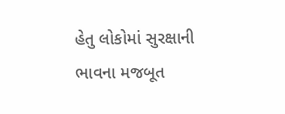હેતુ લોકોમાં સુરક્ષાની ભાવના મજબૂત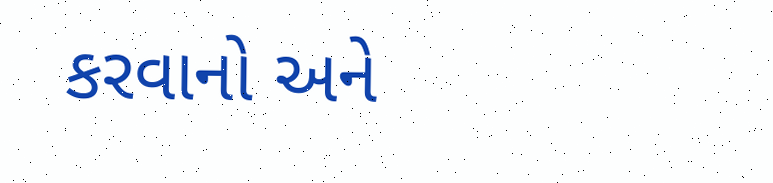કરવાનો અને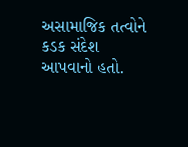અસામાજિક તત્વોને કડક સંદેશ આપવાનો હતો.